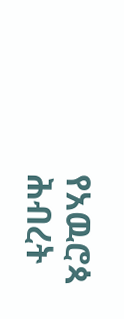የአዉሮጳ ሕብረት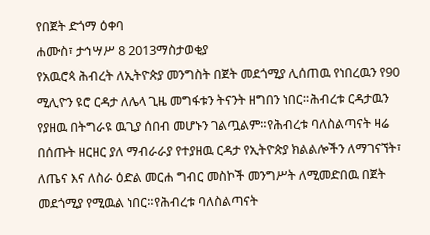የበጀት ድጎማ ዕቀባ
ሐሙስ፣ ታኅሣሥ 8 2013ማስታወቂያ
የአዉሮጳ ሕብረት ለኢትዮጵያ መንግስት በጀት መደጎሚያ ሊሰጠዉ የነበረዉን የ90 ሚሊዮን ዩሮ ርዳታ ለሌላ ጊዜ መግፋቱን ትናንት ዘግበን ነበር።ሕብረቱ ርዳታዉን የያዘዉ በትግራዩ ዉጊያ ሰበብ መሆኑን ገልጧልም።የሕብረቱ ባለስልጣናት ዛሬ በሰጡት ዘርዘር ያለ ማብራራያ የተያዘዉ ርዳታ የኢትዮጵያ ክልልሎችን ለማገናኘት፣ ለጤና እና ለስራ ዕድል መርሐ ግብር መስኮች መንግሥት ለሚመድበዉ በጀት መደጎሚያ የሚዉል ነበር።የሕብረቱ ባለስልጣናት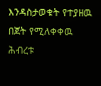እንዳስታወቁት የተያዘዉ በጀት የሚለቀቀዉ ሕብረቱ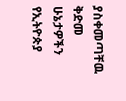ያስቀመጣቸዉ ቅድመ ሁኔታዎችን የኢትዮጵያ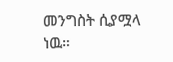መንግስት ሲያሟላ ነዉ።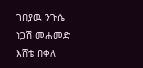ገበያዉ ንጉሴ
ነጋሽ መሐመድ
እሸቴ በቀለ